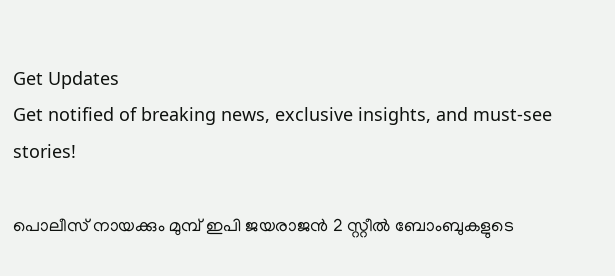Get Updates
Get notified of breaking news, exclusive insights, and must-see stories!

പൊലീസ് നായക്കും മുമ്പ് ഇപി ജയരാജന്‍ 2 സ്റ്റീല്‍ ബോംബുകളുടെ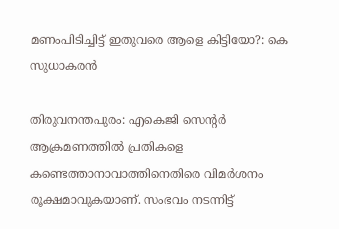മണംപിടിച്ചിട്ട് ഇതുവരെ ആളെ കിട്ടിയോ?: കെ സുധാകരന്‍

തിരുവനന്തപുരം: എകെജി സെന്റര്‍ ആക്രമണത്തില്‍ പ്രതികളെ കണ്ടെത്താനാവാത്തിനെതിരെ വിമര്‍ശനം രൂക്ഷമാവുകയാണ്. സംഭവം നടന്നിട്ട്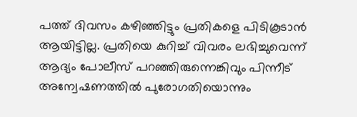പത്ത് ദിവസം കഴിഞ്ഞിട്ടും പ്രതികളെ പിടികൂടാന്‍ ആയിട്ടില്ല. പ്രതിയെ കുറിച്ച് വിവരം ലഭിച്ചുവെന്ന് ആദ്യം പോലീസ് പറഞ്ഞിരുന്നെങ്കിവും പിന്നീട് അന്വേഷണത്തില്‍ പുരോഗതിയൊന്നും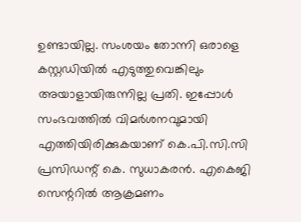ഉണ്ടായില്ല. സംശയം തോന്നി ഒരാളെ കസ്റ്റഡിയില്‍ എടുത്തുവെങ്കിലും അയാളായിരുന്നില്ല പ്രതി. ഇപ്പോള്‍ സംഭവത്തില്‍ വിമര്‍ശനവുമായി എത്തിയിരിക്കുകയാണ് കെ.പി.സി.സി പ്രസിഡന്റ് കെ. സുധാകരന്‍. എകെജി സെന്ററില്‍ ആക്രമണം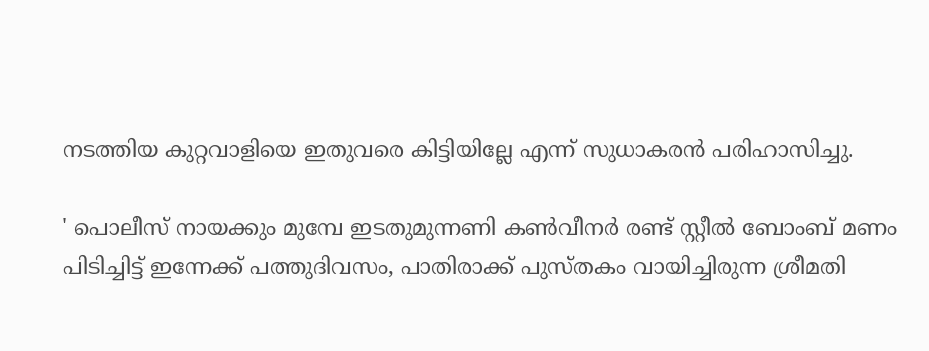നടത്തിയ കുറ്റവാളിയെ ഇതുവരെ കിട്ടിയില്ലേ എന്ന് സുധാകരന്‍ പരിഹാസിച്ചു.

' പൊലീസ് നായക്കും മുമ്പേ ഇടതുമുന്നണി കണ്‍വീനര്‍ രണ്ട് സ്റ്റീല്‍ ബോംബ് മണം പിടിച്ചിട്ട് ഇന്നേക്ക് പത്തുദിവസം, പാതിരാക്ക് പുസ്തകം വായിച്ചിരുന്ന ശ്രീമതി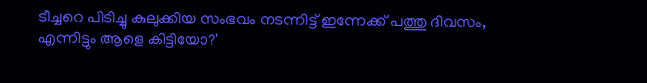ടീച്ചറെ പിടിച്ചു കുലുക്കിയ സംഭവം നടന്നിട്ട് ഇന്നേക്ക് പത്തു ദിവസം, എന്നിട്ടും ആളെ കിട്ടിയോ?'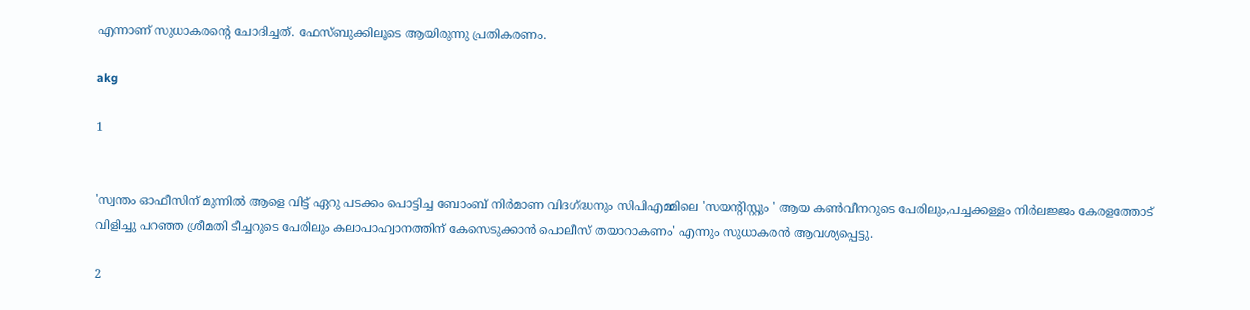എന്നാണ് സുധാകരന്റെ ചോദിച്ചത്. ഫേസ്ബുക്കിലൂടെ ആയിരുന്നു പ്രതികരണം.

akg

1


'സ്വന്തം ഓഫീസിന് മുന്നില്‍ ആളെ വിട്ട് ഏറു പടക്കം പൊട്ടിച്ച ബോംബ് നിര്‍മാണ വിദഗ്ദ്ധനും സിപിഎമ്മിലെ 'സയന്റിസ്റ്റും ' ആയ കണ്‍വീനറുടെ പേരിലും,പച്ചക്കള്ളം നിര്‍ലജ്ജം കേരളത്തോട് വിളിച്ചു പറഞ്ഞ ശ്രീമതി ടീച്ചറുടെ പേരിലും കലാപാഹ്വാനത്തിന് കേസെടുക്കാന്‍ പൊലീസ് തയാറാകണം' എന്നും സുധാകരന്‍ ആവശ്യപ്പെട്ടു.

2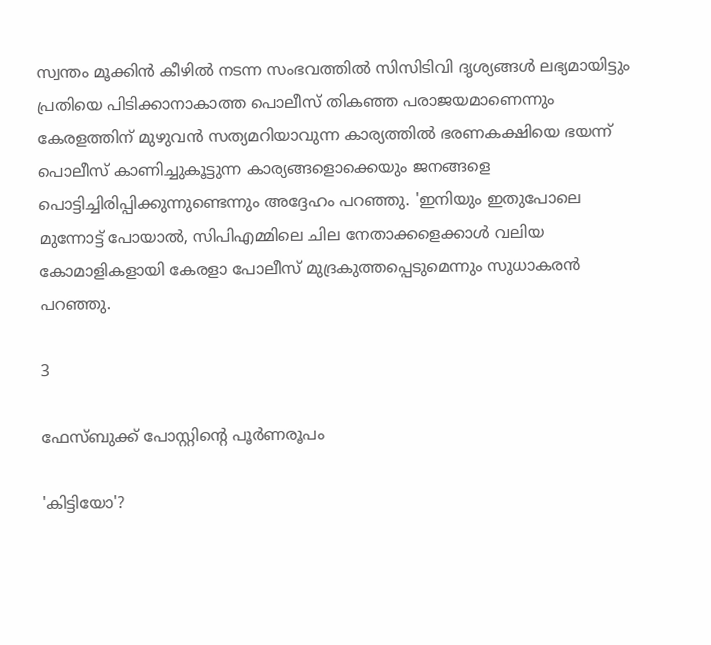സ്വന്തം മൂക്കിന്‍ കീഴില്‍ നടന്ന സംഭവത്തില്‍ സിസിടിവി ദൃശ്യങ്ങള്‍ ലഭ്യമായിട്ടും പ്രതിയെ പിടിക്കാനാകാത്ത പൊലീസ് തികഞ്ഞ പരാജയമാണെന്നും കേരളത്തിന് മുഴുവന്‍ സത്യമറിയാവുന്ന കാര്യത്തില്‍ ഭരണകക്ഷിയെ ഭയന്ന് പൊലീസ് കാണിച്ചുകൂട്ടുന്ന കാര്യങ്ങളൊക്കെയും ജനങ്ങളെ പൊട്ടിച്ചിരിപ്പിക്കുന്നുണ്ടെന്നും അദ്ദേഹം പറഞ്ഞു. 'ഇനിയും ഇതുപോലെ മുന്നോട്ട് പോയാല്‍, സിപിഎമ്മിലെ ചില നേതാക്കളെക്കാള്‍ വലിയ കോമാളികളായി കേരളാ പോലീസ് മുദ്രകുത്തപ്പെടുമെന്നും സുധാകരന്‍ പറഞ്ഞു.

3

ഫേസ്ബുക്ക് പോസ്റ്റിന്റെ പൂര്‍ണരൂപം

'കിട്ടിയോ'?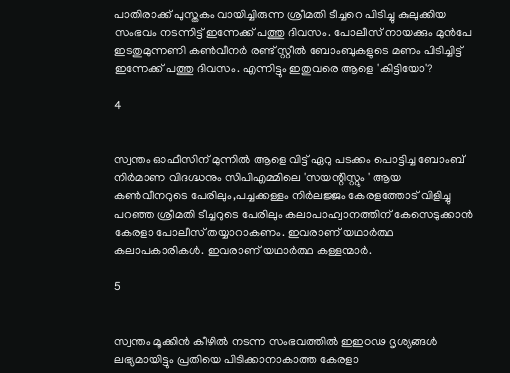പാതിരാക്ക് പുസ്തകം വായിച്ചിരുന്ന ശ്രീമതി ടീച്ചറെ പിടിച്ചു കുലുക്കിയ സംഭവം നടന്നിട്ട് ഇന്നേക്ക് പത്തു ദിവസം. പോലീസ് നായക്കും മുന്‍പേ ഇടതുമുന്നണി കണ്‍വീനര്‍ രണ്ട് സ്റ്റീല്‍ ബോംബുകളുടെ മണം പിടിച്ചിട്ട് ഇന്നേക്ക് പത്തു ദിവസം. എന്നിട്ടും ഇതുവരെ ആളെ 'കിട്ടിയോ'?

4


സ്വന്തം ഓഫീസിന് മുന്നില്‍ ആളെ വിട്ട് ഏറു പടക്കം പൊട്ടിച്ച ബോംബ് നിര്‍മാണ വിദഗ്ദ്ധനും സിപിഎമ്മിലെ 'സയന്റിസ്റ്റും ' ആയ കണ്‍വീനറുടെ പേരിലും,പച്ചക്കള്ളം നിര്‍ലജ്ജം കേരളത്തോട് വിളിച്ചു പറഞ്ഞ ശ്രീമതി ടീച്ചറുടെ പേരിലും കലാപാഹ്വാനത്തിന് കേസെടുക്കാന്‍ കേരളാ പോലീസ് തയ്യാറാകണം. ഇവരാണ് യഥാര്‍ത്ഥ കലാപകാരികള്‍. ഇവരാണ് യഥാര്‍ത്ഥ കള്ളന്മാര്‍.

5


സ്വന്തം മൂക്കിന്‍ കീഴില്‍ നടന്ന സംഭവത്തില്‍ ഇഇഠഢ ദൃശ്യങ്ങള്‍ ലഭ്യമായിട്ടും പ്രതിയെ പിടിക്കാനാകാത്ത കേരളാ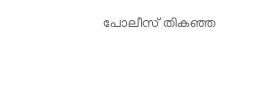പോലീസ് തികഞ്ഞ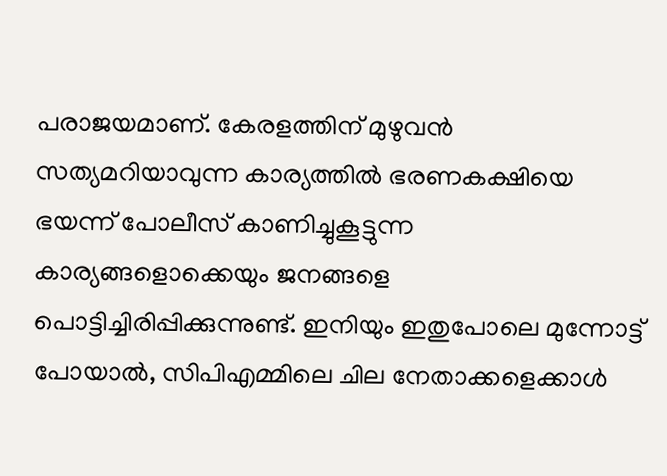പരാജയമാണ്. കേരളത്തിന് മുഴുവന്‍ സത്യമറിയാവുന്ന കാര്യത്തില്‍ ഭരണകക്ഷിയെ ഭയന്ന് പോലീസ് കാണിച്ചുകൂട്ടുന്ന കാര്യങ്ങളൊക്കെയും ജനങ്ങളെ പൊട്ടിച്ചിരിപ്പിക്കുന്നുണ്ട്. ഇനിയും ഇതുപോലെ മുന്നോട്ട് പോയാല്‍, സിപിഎമ്മിലെ ചില നേതാക്കളെക്കാള്‍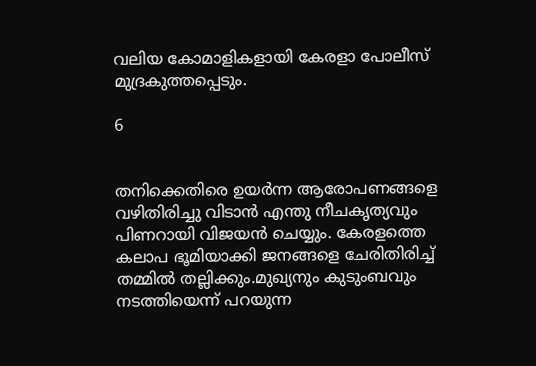വലിയ കോമാളികളായി കേരളാ പോലീസ് മുദ്രകുത്തപ്പെടും.

6


തനിക്കെതിരെ ഉയര്‍ന്ന ആരോപണങ്ങളെ വഴിതിരിച്ചു വിടാന്‍ എന്തു നീചകൃത്യവും പിണറായി വിജയന്‍ ചെയ്യും. കേരളത്തെ കലാപ ഭൂമിയാക്കി ജനങ്ങളെ ചേരിതിരിച്ച് തമ്മില്‍ തല്ലിക്കും.മുഖ്യനും കുടുംബവും നടത്തിയെന്ന് പറയുന്ന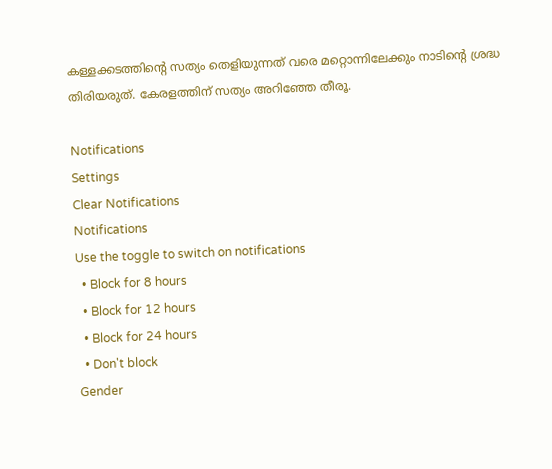കള്ളക്കടത്തിന്റെ സത്യം തെളിയുന്നത് വരെ മറ്റൊന്നിലേക്കും നാടിന്റെ ശ്രദ്ധ തിരിയരുത്. കേരളത്തിന് സത്യം അറിഞ്ഞേ തീരൂ.

Notifications
Settings
Clear Notifications
Notifications
Use the toggle to switch on notifications
  • Block for 8 hours
  • Block for 12 hours
  • Block for 24 hours
  • Don't block
Gender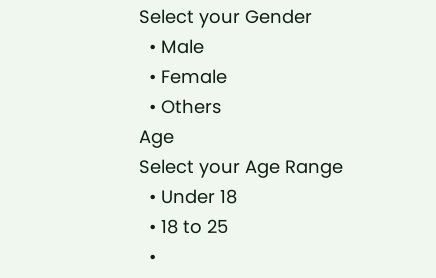Select your Gender
  • Male
  • Female
  • Others
Age
Select your Age Range
  • Under 18
  • 18 to 25
  •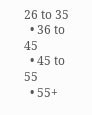26 to 35
  • 36 to 45
  • 45 to 55
  • 55+